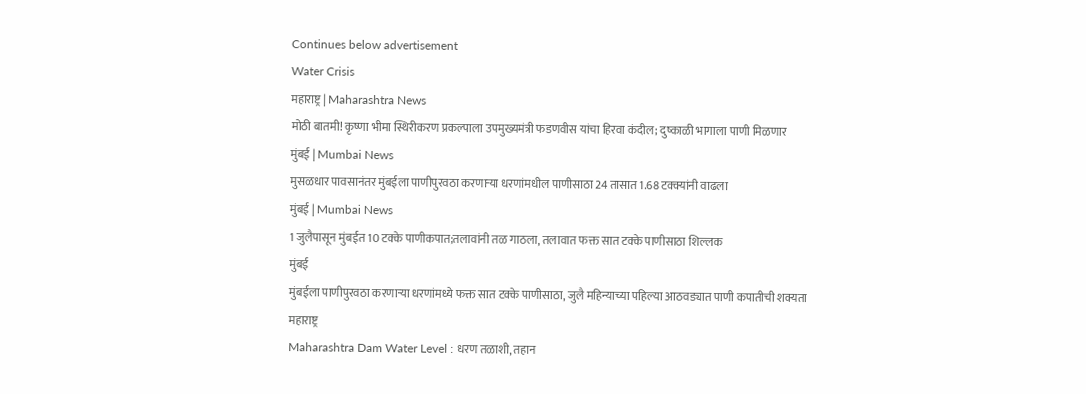Continues below advertisement
Water Crisis
महाराष्ट्र | Maharashtra News
मोठी बातमी! कृष्णा भीमा स्थिरीकरण प्रकल्पाला उपमुख्यमंत्री फडणवीस यांचा हिरवा कंदील; दुष्काळी भागाला पाणी मिळणार
मुंबई | Mumbai News
मुसळधार पावसानंतर मुंबईला पाणीपुरवठा करणाऱ्या धरणांमधील पाणीसाठा 24 तासात 1.68 टक्क्यांनी वाढला
मुंबई | Mumbai News
1 जुलैपासून मुंबईत 10 टक्के पाणीकपात;तलावांनी तळ गाठला, तलावात फक्त सात टक्के पाणीसाठा शिल्लक
मुंबई
मुंबईला पाणीपुरवठा करणाऱ्या धरणांमध्ये फक्त सात टक्के पाणीसाठा, जुलै महिन्याच्या पहिल्या आठवड्यात पाणी कपातीची शक्यता
महाराष्ट्र
Maharashtra Dam Water Level : धरण तळाशी, तहान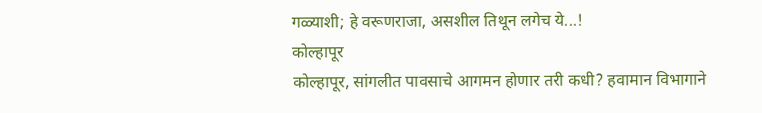गळ्याशी; हे वरूणराजा, असशील तिथून लगेच ये...!
कोल्हापूर
कोल्हापूर, सांगलीत पावसाचे आगमन होणार तरी कधी? हवामान विभागाने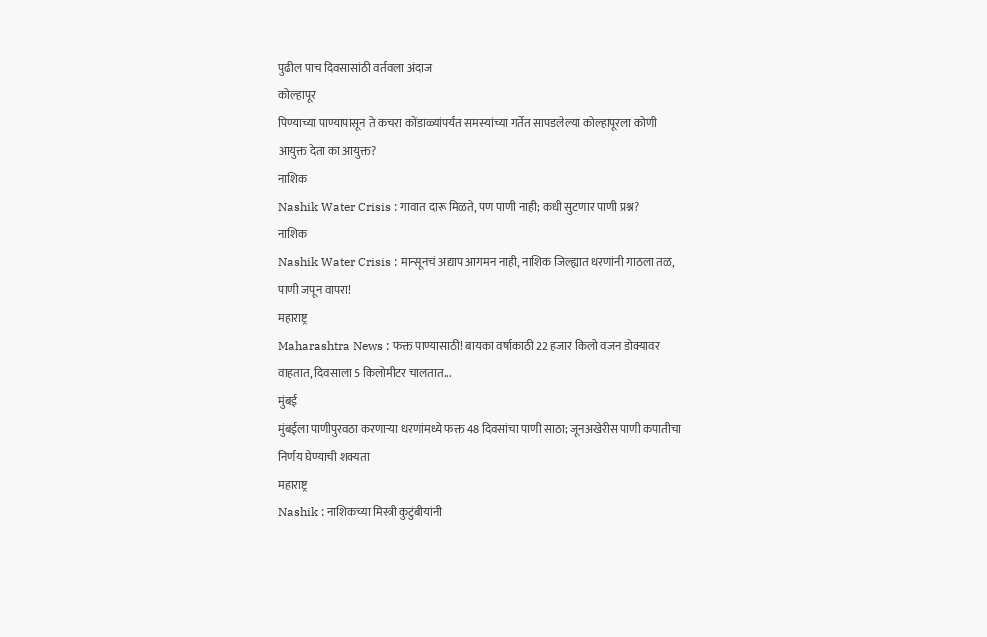पुढील पाच दिवसासांठी वर्तवला अंदाज
कोल्हापूर
पिण्याच्या पाण्यापासून ते कचरा कोंडाळ्यांपर्यंत समस्यांच्या गर्तेत सापडलेल्या कोल्हापूरला कोणी आयुक्त देता का आयुक्त?
नाशिक
Nashik Water Crisis : गावात दारू मिळते, पण पाणी नाही; कधी सुटणार पाणी प्रश्न?
नाशिक
Nashik Water Crisis : मान्सूनचं अद्याप आगमन नाही, नाशिक जिल्ह्यात धरणांनी गाठला तळ, पाणी जपून वापरा!
महाराष्ट्र
Maharashtra News : फक्त पाण्यासाठी! बायका वर्षाकाठी 22 हजार किलो वजन डोक्यावर वाहतात, दिवसाला 5 किलोमीटर चालतात...
मुंबई
मुंबईला पाणीपुरवठा करणाऱ्या धरणांमध्ये फक्त 48 दिवसांचा पाणी साठा; जूनअखेरीस पाणी कपातीचा निर्णय घेण्याची शक्यता
महाराष्ट्र
Nashik : नाशिकच्या मिस्त्री कुटुंबीयांनी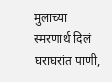मुलाच्या स्मरणार्थ दिलं घराघरांत पाणी,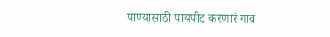पाण्यासाठी पायपीट करणारं गाव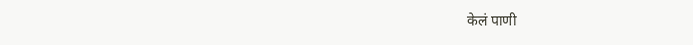केलं पाणी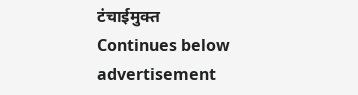टंचाईमुक्त
Continues below advertisement